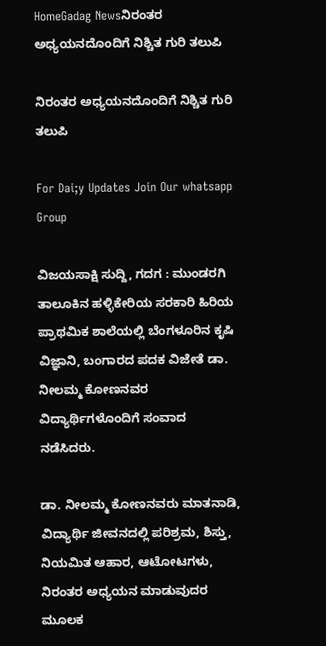HomeGadag Newsನಿರಂತರ ಅಧ್ಯಯನದೊಂದಿಗೆ ನಿಶ್ಚಿತ ಗುರಿ ತಲುಪಿ

ನಿರಂತರ ಅಧ್ಯಯನದೊಂದಿಗೆ ನಿಶ್ಚಿತ ಗುರಿ ತಲುಪಿ

For Dai;y Updates Join Our whatsapp Group

ವಿಜಯಸಾಕ್ಷಿ ಸುದ್ದಿ, ಗದಗ : ಮುಂಡರಗಿ ತಾಲೂಕಿನ ಹಳ್ಳಿಕೇರಿಯ ಸರಕಾರಿ ಹಿರಿಯ ಪ್ರಾಥಮಿಕ ಶಾಲೆಯಲ್ಲಿ ಬೆಂಗಳೂರಿನ ಕೃಷಿ ವಿಜ್ಞಾನಿ, ಬಂಗಾರದ ಪದಕ ವಿಜೇತೆ ಡಾ. ನೀಲಮ್ಮ ಕೋಣನವರ ವಿದ್ಯಾರ್ಥಿಗಳೊಂದಿಗೆ ಸಂವಾದ ನಡೆಸಿದರು.

ಡಾ. ನೀಲಮ್ಮ ಕೋಣನವರು ಮಾತನಾಡಿ, ವಿದ್ಯಾರ್ಥಿ ಜೀವನದಲ್ಲಿ ಪರಿಶ್ರಮ, ಶಿಸ್ತು, ನಿಯಮಿತ ಆಹಾರ, ಆಟೋಟಗಳು, ನಿರಂತರ ಅಧ್ಯಯನ ಮಾಡುವುದರ ಮೂಲಕ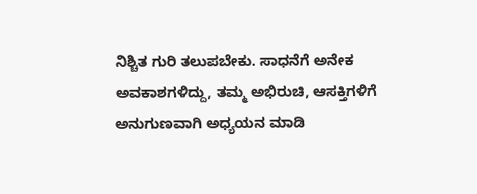ನಿಶ್ಚಿತ ಗುರಿ ತಲುಪಬೇಕು. ಸಾಧನೆಗೆ ಅನೇಕ ಅವಕಾಶಗಳಿದ್ದು, ತಮ್ಮ ಅಭಿರುಚಿ, ಆಸಕ್ತಿಗಳಿಗೆ ಅನುಗುಣವಾಗಿ ಅಧ್ಯಯನ ಮಾಡಿ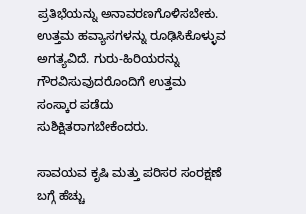ಪ್ರತಿಭೆಯನ್ನು ಅನಾವರಣಗೊಳಿಸಬೇಕು. ಉತ್ತಮ ಹವ್ಯಾಸಗಳನ್ನು ರೂಢಿಸಿಕೊಳ್ಳುವ ಅಗತ್ಯವಿದೆ. ಗುರು-ಹಿರಿಯರನ್ನು ಗೌರವಿಸುವುದರೊಂದಿಗೆ ಉತ್ತಮ ಸಂಸ್ಕಾರ ಪಡೆದು ಸುಶಿಕ್ಷಿತರಾಗಬೇಕೆಂದರು.

ಸಾವಯವ ಕೃಷಿ ಮತ್ತು ಪರಿಸರ ಸಂರಕ್ಷಣೆ ಬಗ್ಗೆ ಹೆಚ್ಚು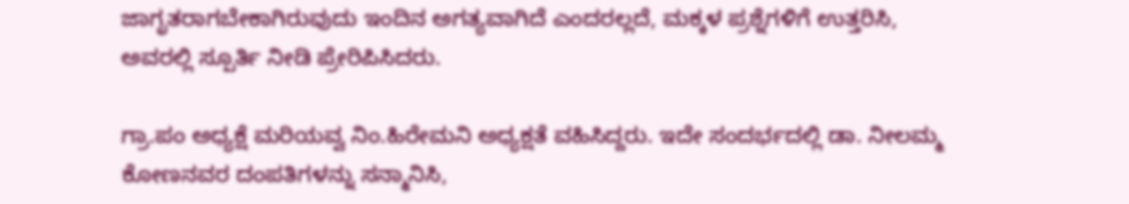ಜಾಗೃತರಾಗಬೇಕಾಗಿರುವುದು ಇಂದಿನ ಅಗತ್ಯವಾಗಿದೆ ಎಂದರಲ್ಲದೆ, ಮಕ್ಕಳ ಪ್ರಶ್ನೆಗಳಿಗೆ ಉತ್ತರಿಸಿ, ಅವರಲ್ಲಿ ಸ್ಪೂರ್ತಿ ನೀಡಿ ಪ್ರೇರಿಪಿಸಿದರು.

ಗ್ರಾ.ಪಂ ಅಧ್ಯಕ್ಷೆ ಮರಿಯವ್ವ ನಿಂ.ಹಿರೇಮನಿ ಅಧ್ಯಕ್ಷತೆ ವಹಿಸಿದ್ದರು. ಇದೇ ಸಂದರ್ಭದಲ್ಲಿ ಡಾ. ನೀಲಮ್ಮ ಕೋಣನವರ ದಂಪತಿಗಳನ್ನು ಸನ್ಮಾನಿಸಿ,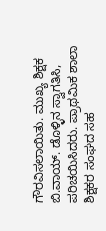ಗೌರವಿಸಲಾಯಿತು. ಮುಖ್ಯ ಶಿಕ್ಷಕ ಬಿ.ವಾಯ್. ಡೊಳ್ಳಿನ ಸ್ವಾಗತಿಸಿ, ಪರಿಚಯಿಸಿದರು. ಪ್ರಾಥಮಿಕ ಶಾಲಾ ಶಿಕ್ಷಕರ ಸಂಘದ ಸಹ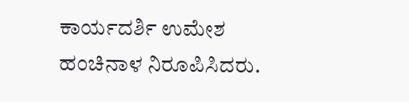ಕಾರ್ಯದರ್ಶಿ ಉಮೇಶ ಹಂಚಿನಾಳ ನಿರೂಪಿಸಿದರು.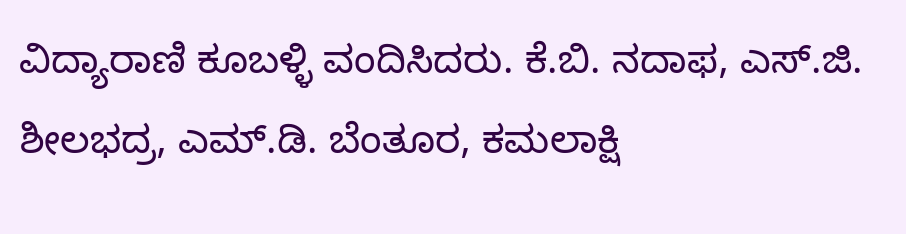ವಿದ್ಯಾರಾಣಿ ಕೂಬಳ್ಳಿ ವಂದಿಸಿದರು. ಕೆ.ಬಿ. ನದಾಫ, ಎಸ್.ಜಿ. ಶೀಲಭದ್ರ, ಎಮ್.ಡಿ. ಬೆಂತೂರ, ಕಮಲಾಕ್ಷಿ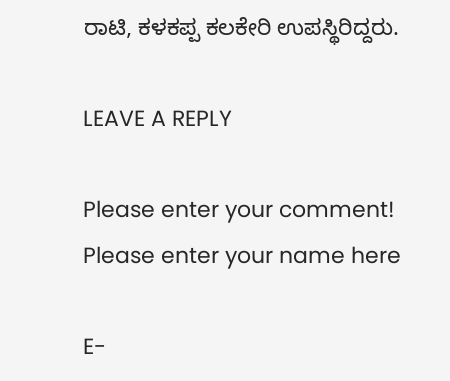ರಾಟಿ, ಕಳಕಪ್ಪ ಕಲಕೇರಿ ಉಪಸ್ಥಿರಿದ್ದರು.

LEAVE A REPLY

Please enter your comment!
Please enter your name here

E-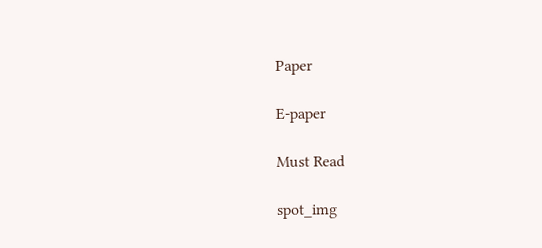Paper

E-paper

Must Read

spot_img